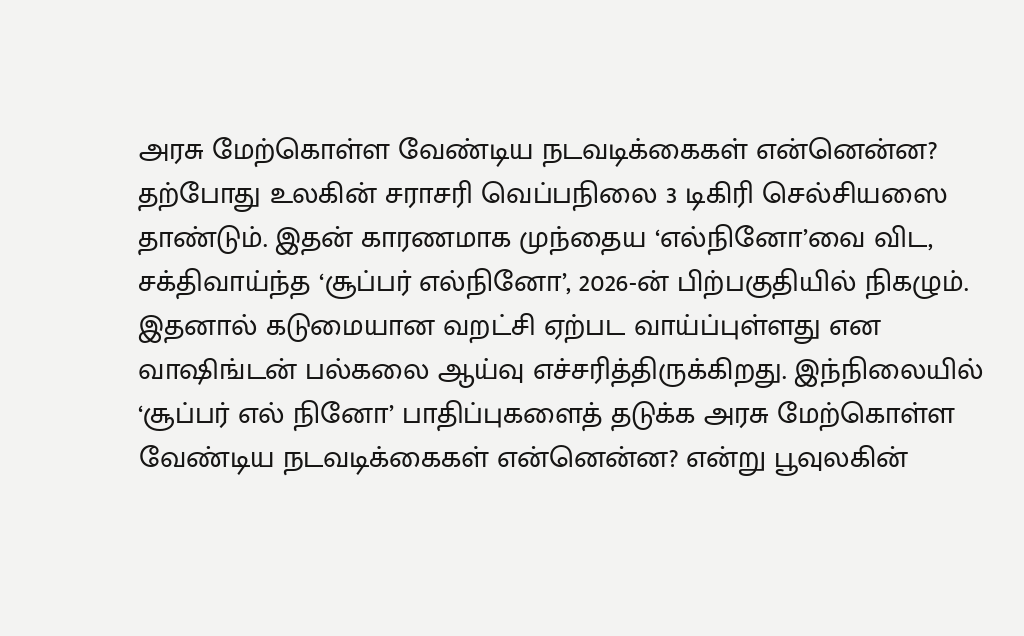அரசு மேற்கொள்ள வேண்டிய நடவடிக்கைகள் என்னென்ன?
தற்போது உலகின் சராசரி வெப்பநிலை 3 டிகிரி செல்சியஸை தாண்டும். இதன் காரணமாக முந்தைய ‘எல்நினோ’வை விட, சக்திவாய்ந்த ‘சூப்பர் எல்நினோ’, 2026-ன் பிற்பகுதியில் நிகழும்.
இதனால் கடுமையான வறட்சி ஏற்பட வாய்ப்புள்ளது என வாஷிங்டன் பல்கலை ஆய்வு எச்சரித்திருக்கிறது. இந்நிலையில் ‘சூப்பர் எல் நினோ’ பாதிப்புகளைத் தடுக்க அரசு மேற்கொள்ள வேண்டிய நடவடிக்கைகள் என்னென்ன? என்று பூவுலகின்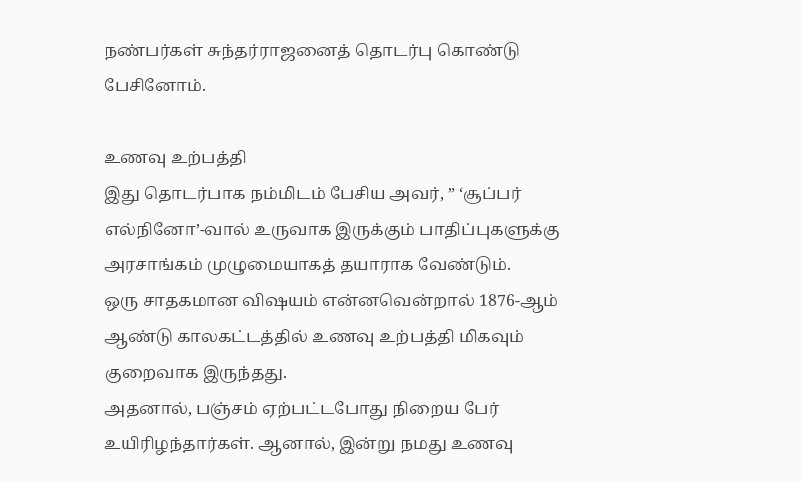நண்பர்கள் சுந்தர்ராஜனைத் தொடர்பு கொண்டு பேசினோம்.

உணவு உற்பத்தி
இது தொடர்பாக நம்மிடம் பேசிய அவர், ” ‘சூப்பர் எல்நினோ’-வால் உருவாக இருக்கும் பாதிப்புகளுக்கு அரசாங்கம் முழுமையாகத் தயாராக வேண்டும்.
ஒரு சாதகமான விஷயம் என்னவென்றால் 1876-ஆம் ஆண்டு காலகட்டத்தில் உணவு உற்பத்தி மிகவும் குறைவாக இருந்தது.
அதனால், பஞ்சம் ஏற்பட்டபோது நிறைய பேர் உயிரிழந்தார்கள். ஆனால், இன்று நமது உணவு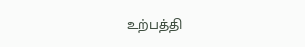உற்பத்தி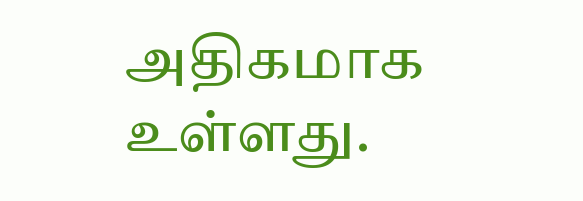அதிகமாக உள்ளது.